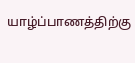யாழ்ப்பாணத்திற்கு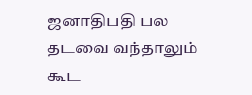ஜனாதிபதி பல தடவை வந்தாலும் கூட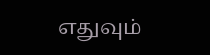எதுவும்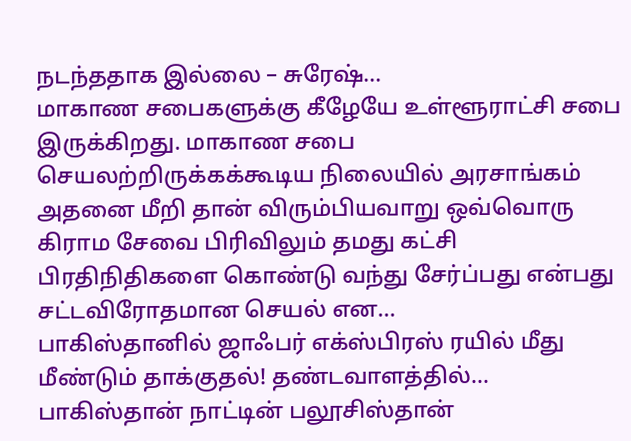நடந்ததாக இல்லை – சுரேஷ்…
மாகாண சபைகளுக்கு கீழேயே உள்ளூராட்சி சபை இருக்கிறது. மாகாண சபை செயலற்றிருக்கக்கூடிய நிலையில் அரசாங்கம் அதனை மீறி தான் விரும்பியவாறு ஒவ்வொரு கிராம சேவை பிரிவிலும் தமது கட்சி பிரதிநிதிகளை கொண்டு வந்து சேர்ப்பது என்பது சட்டவிரோதமான செயல் என…
பாகிஸ்தானில் ஜாஃபர் எக்ஸ்பிரஸ் ரயில் மீது மீண்டும் தாக்குதல்! தண்டவாளத்தில்…
பாகிஸ்தான் நாட்டின் பலூசிஸ்தான்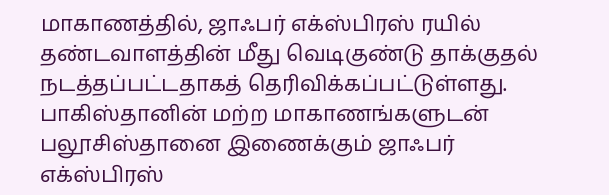மாகாணத்தில், ஜாஃபர் எக்ஸ்பிரஸ் ரயில் தண்டவாளத்தின் மீது வெடிகுண்டு தாக்குதல் நடத்தப்பட்டதாகத் தெரிவிக்கப்பட்டுள்ளது.
பாகிஸ்தானின் மற்ற மாகாணங்களுடன் பலூசிஸ்தானை இணைக்கும் ஜாஃபர் எக்ஸ்பிரஸ்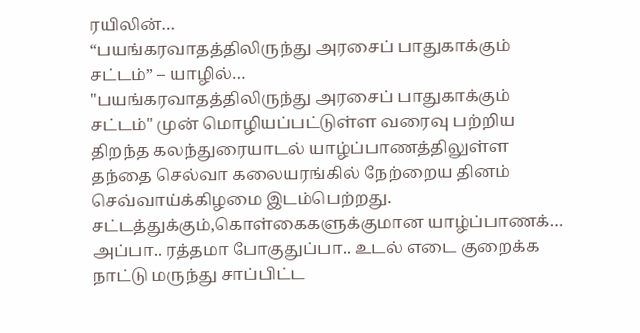ரயிலின்…
“பயங்கரவாதத்திலிருந்து அரசைப் பாதுகாக்கும் சட்டம்” – யாழில்…
"பயங்கரவாதத்திலிருந்து அரசைப் பாதுகாக்கும் சட்டம்" முன் மொழியப்பட்டுள்ள வரைவு பற்றிய திறந்த கலந்துரையாடல் யாழ்ப்பாணத்திலுள்ள தந்தை செல்வா கலையரங்கில் நேற்றைய தினம் செவ்வாய்க்கிழமை இடம்பெற்றது.
சட்டத்துக்கும்,கொள்கைகளுக்குமான யாழ்ப்பாணக்…
அப்பா.. ரத்தமா போகுதுப்பா.. உடல் எடை குறைக்க நாட்டு மருந்து சாப்பிட்ட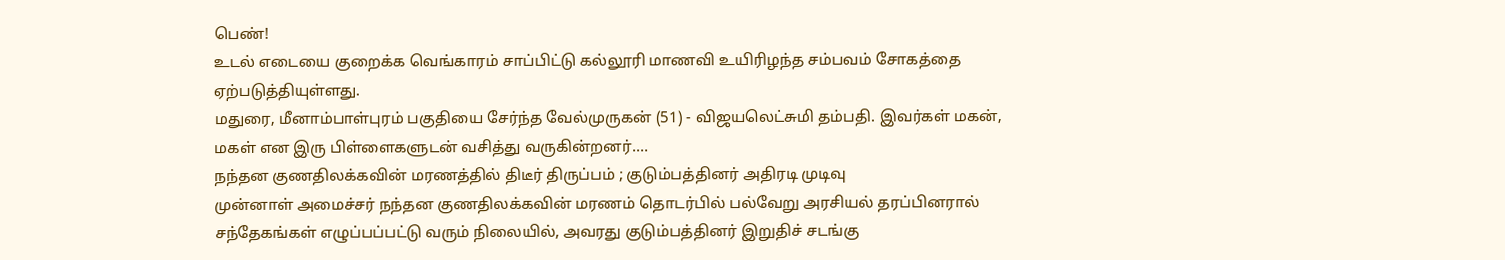பெண்!
உடல் எடையை குறைக்க வெங்காரம் சாப்பிட்டு கல்லூரி மாணவி உயிரிழந்த சம்பவம் சோகத்தை ஏற்படுத்தியுள்ளது.
மதுரை, மீனாம்பாள்புரம் பகுதியை சேர்ந்த வேல்முருகன் (51) - விஜயலெட்சுமி தம்பதி. இவர்கள் மகன், மகள் என இரு பிள்ளைகளுடன் வசித்து வருகின்றனர்.…
நந்தன குணதிலக்கவின் மரணத்தில் திடீர் திருப்பம் ; குடும்பத்தினர் அதிரடி முடிவு
முன்னாள் அமைச்சர் நந்தன குணதிலக்கவின் மரணம் தொடர்பில் பல்வேறு அரசியல் தரப்பினரால் சந்தேகங்கள் எழுப்பப்பட்டு வரும் நிலையில், அவரது குடும்பத்தினர் இறுதிச் சடங்கு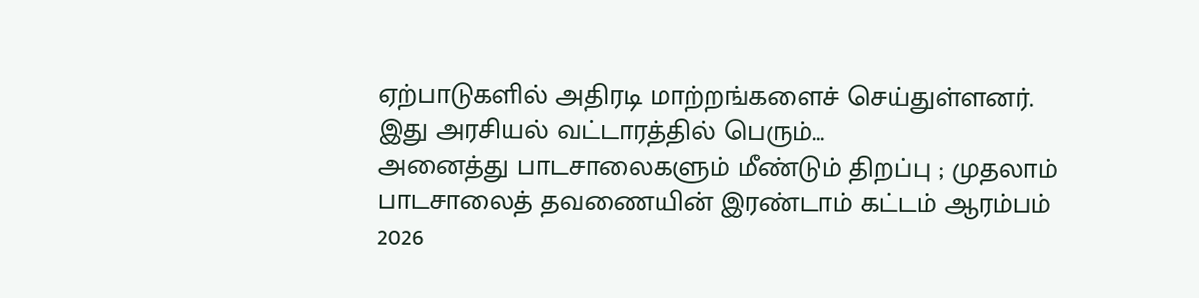ஏற்பாடுகளில் அதிரடி மாற்றங்களைச் செய்துள்ளனர்.
இது அரசியல் வட்டாரத்தில் பெரும்…
அனைத்து பாடசாலைகளும் மீண்டும் திறப்பு ; முதலாம் பாடசாலைத் தவணையின் இரண்டாம் கட்டம் ஆரம்பம்
2026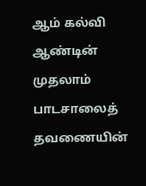ஆம் கல்வி ஆண்டின் முதலாம் பாடசாலைத் தவணையின்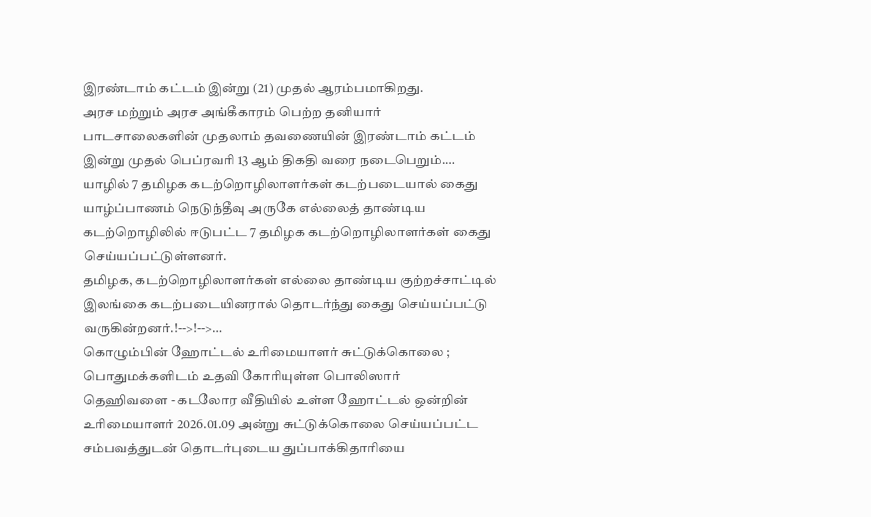இரண்டாம் கட்டம் இன்று (21) முதல் ஆரம்பமாகிறது.
அரச மற்றும் அரச அங்கீகாரம் பெற்ற தனியார் பாடசாலைகளின் முதலாம் தவணையின் இரண்டாம் கட்டம் இன்று முதல் பெப்ரவரி 13 ஆம் திகதி வரை நடைபெறும்.…
யாழில் 7 தமிழக கடற்றொழிலாளர்கள் கடற்படையால் கைது
யாழ்ப்பாணம் நெடுந்தீவு அருகே எல்லைத் தாண்டிய கடற்றொழிலில் ஈடுபட்ட 7 தமிழக கடற்றொழிலாளர்கள் கைது செய்யப்பட்டுள்ளனர்.
தமிழக, கடற்றொழிலாளர்கள் எல்லை தாண்டிய குற்றச்சாட்டில் இலங்கை கடற்படையினரால் தொடர்ந்து கைது செய்யப்பட்டு வருகின்றனர்.!-->!-->…
கொழும்பின் ஹோட்டல் உரிமையாளர் சுட்டுக்கொலை ; பொதுமக்களிடம் உதவி கோரியுள்ள பொலிஸார்
தெஹிவளை - கடலோர வீதியில் உள்ள ஹோட்டல் ஒன்றின் உரிமையாளர் 2026.01.09 அன்று சுட்டுக்கொலை செய்யப்பட்ட சம்பவத்துடன் தொடர்புடைய துப்பாக்கிதாரியை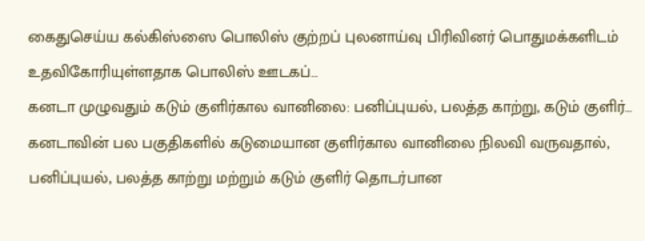கைதுசெய்ய கல்கிஸ்ஸை பொலிஸ் குற்றப் புலனாய்வு பிரிவினர் பொதுமக்களிடம் உதவிகோரியுள்ளதாக பொலிஸ் ஊடகப்…
கனடா முழுவதும் கடும் குளிர்கால வானிலை: பனிப்புயல், பலத்த காற்று, கடும் குளிர்…
கனடாவின் பல பகுதிகளில் கடுமையான குளிர்கால வானிலை நிலவி வருவதால், பனிப்புயல், பலத்த காற்று மற்றும் கடும் குளிர் தொடர்பான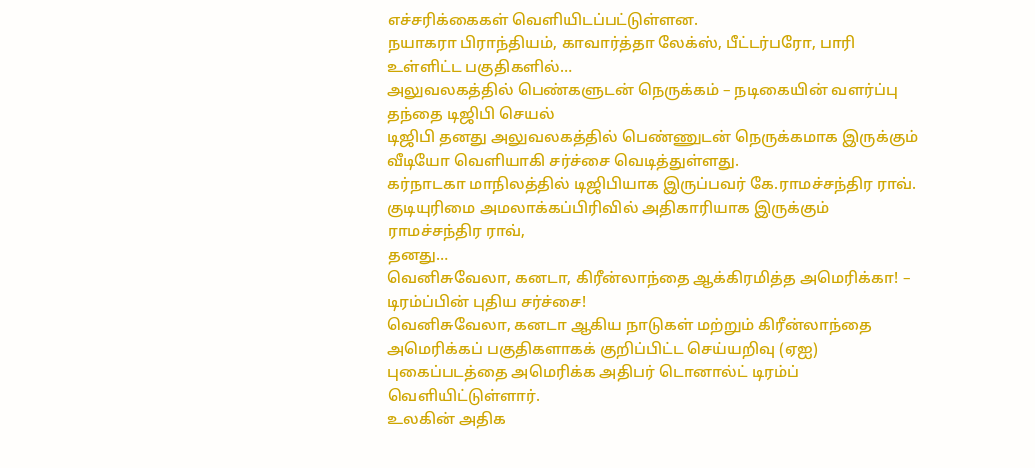எச்சரிக்கைகள் வெளியிடப்பட்டுள்ளன.
நயாகரா பிராந்தியம், காவார்த்தா லேக்ஸ், பீட்டர்பரோ, பாரி உள்ளிட்ட பகுதிகளில்…
அலுவலகத்தில் பெண்களுடன் நெருக்கம் – நடிகையின் வளர்ப்பு தந்தை டிஜிபி செயல்
டிஜிபி தனது அலுவலகத்தில் பெண்ணுடன் நெருக்கமாக இருக்கும் வீடியோ வெளியாகி சர்ச்சை வெடித்துள்ளது.
கர்நாடகா மாநிலத்தில் டிஜிபியாக இருப்பவர் கே.ராமச்சந்திர ராவ். குடியுரிமை அமலாக்கப்பிரிவில் அதிகாரியாக இருக்கும் ராமச்சந்திர ராவ்,
தனது…
வெனிசுவேலா, கனடா, கிரீன்லாந்தை ஆக்கிரமித்த அமெரிக்கா! – டிரம்ப்பின் புதிய சர்ச்சை!
வெனிசுவேலா, கனடா ஆகிய நாடுகள் மற்றும் கிரீன்லாந்தை அமெரிக்கப் பகுதிகளாகக் குறிப்பிட்ட செய்யறிவு (ஏஐ) புகைப்படத்தை அமெரிக்க அதிபர் டொனால்ட் டிரம்ப் வெளியிட்டுள்ளார்.
உலகின் அதிக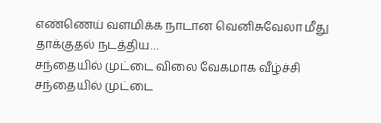எண்ணெய் வளமிக்க நாடான வெனிசுவேலா மீது தாக்குதல் நடத்திய…
சந்தையில் முட்டை விலை வேகமாக வீழ்ச்சி
சந்தையில் முட்டை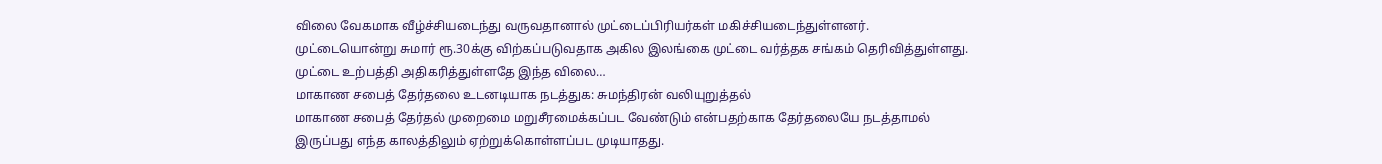விலை வேகமாக வீழ்ச்சியடைந்து வருவதானால் முட்டைப்பிரியர்கள் மகிச்சியடைந்துள்ளனர்.
முட்டையொன்று சுமார் ரூ.30க்கு விற்கப்படுவதாக அகில இலங்கை முட்டை வர்த்தக சங்கம் தெரிவித்துள்ளது.
முட்டை உற்பத்தி அதிகரித்துள்ளதே இந்த விலை…
மாகாண சபைத் தேர்தலை உடனடியாக நடத்துக: சுமந்திரன் வலியுறுத்தல்
மாகாண சபைத் தேர்தல் முறைமை மறுசீரமைக்கப்பட வேண்டும் என்பதற்காக தேர்தலையே நடத்தாமல் இருப்பது எந்த காலத்திலும் ஏற்றுக்கொள்ளப்பட முடியாதது.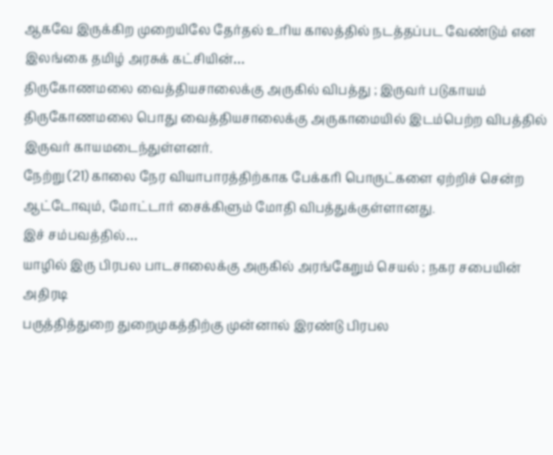ஆகவே இருக்கிற முறையிலே தேர்தல் உரிய காலத்தில் நடத்தப்பட வேண்டும் என இலங்கை தமிழ் அரசுக் கட்சியின்…
திருகோணமலை வைத்தியசாலைக்கு அருகில் விபத்து ; இருவர் படுகாயம்
திருகோணமலை பொது வைத்தியசாலைக்கு அருகாமையில் இடம்பெற்ற விபத்தில் இருவர் காயமடைந்துள்ளனர்.
நேற்று (21) காலை நேர வியாபாரத்திற்காக பேக்கரி பொருட்களை ஏற்றிச் சென்ற ஆட்டோவும், மோட்டார் சைக்கிளும் மோதி விபத்துக்குள்ளானது.
இச் சம்பவத்தில்…
யாழில் இரு பிரபல பாடசாலைக்கு அருகில் அரங்கேறும் செயல் ; நகர சபையின் அதிரடி
பருத்தித்துறை துறைமுகத்திற்கு முன்னால் இரண்டு பிரபல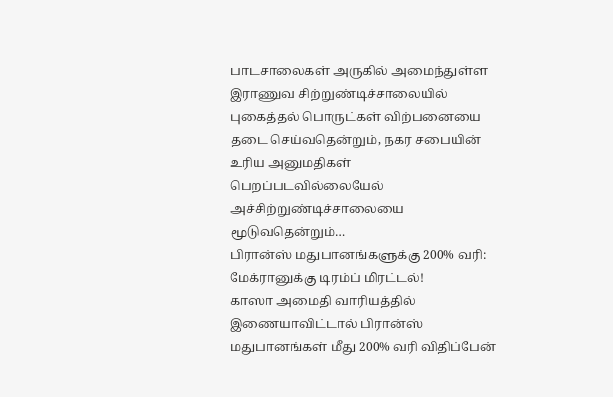பாடசாலைகள் அருகில் அமைந்துள்ள இராணுவ சிற்றுண்டிச்சாலையில் புகைத்தல் பொருட்கள் விற்பனையை தடை செய்வதென்றும், நகர சபையின் உரிய அனுமதிகள் பெறப்படவில்லையேல் அச்சிற்றுண்டிச்சாலையை மூடுவதென்றும்…
பிரான்ஸ் மதுபானங்களுக்கு 200% வரி: மேக்ரானுக்கு டிரம்ப் மிரட்டல்!
காஸா அமைதி வாரியத்தில் இணையாவிட்டால் பிரான்ஸ் மதுபானங்கள் மீது 200% வரி விதிப்பேன்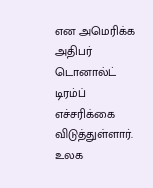என அமெரிக்க அதிபர் டொனால்ட் டிரம்ப் எச்சரிக்கை விடுத்துள்ளார்.
உலக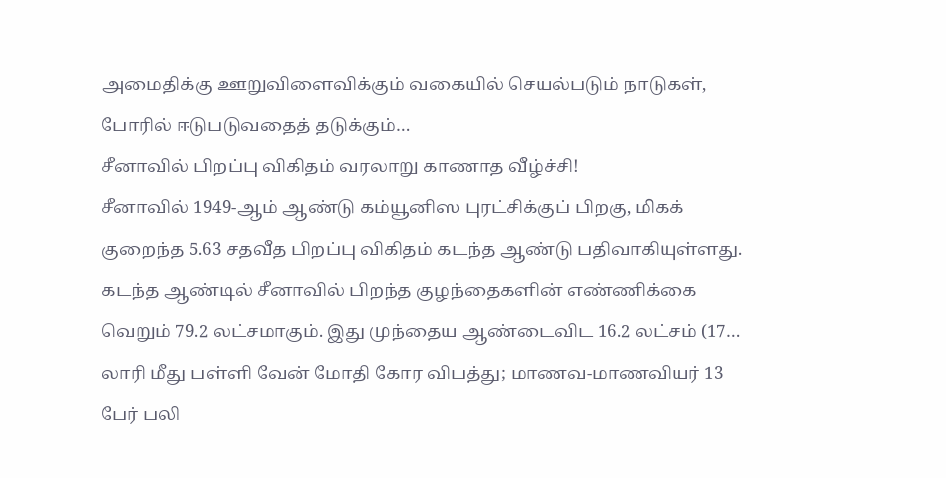அமைதிக்கு ஊறுவிளைவிக்கும் வகையில் செயல்படும் நாடுகள், போரில் ஈடுபடுவதைத் தடுக்கும்…
சீனாவில் பிறப்பு விகிதம் வரலாறு காணாத வீழ்ச்சி!
சீனாவில் 1949-ஆம் ஆண்டு கம்யூனிஸ புரட்சிக்குப் பிறகு, மிகக் குறைந்த 5.63 சதவீத பிறப்பு விகிதம் கடந்த ஆண்டு பதிவாகியுள்ளது.
கடந்த ஆண்டில் சீனாவில் பிறந்த குழந்தைகளின் எண்ணிக்கை வெறும் 79.2 லட்சமாகும். இது முந்தைய ஆண்டைவிட 16.2 லட்சம் (17…
லாரி மீது பள்ளி வேன் மோதி கோர விபத்து; மாணவ-மாணவியர் 13 பேர் பலி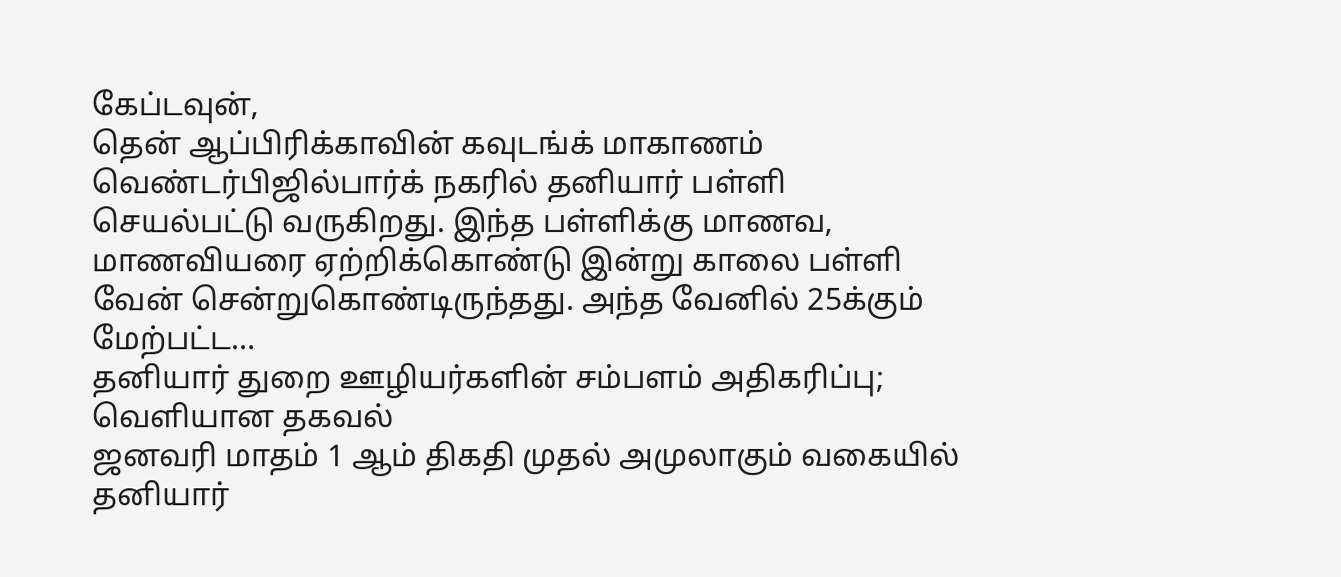கேப்டவுன்,
தென் ஆப்பிரிக்காவின் கவுடங்க் மாகாணம் வெண்டர்பிஜில்பார்க் நகரில் தனியார் பள்ளி செயல்பட்டு வருகிறது. இந்த பள்ளிக்கு மாணவ, மாணவியரை ஏற்றிக்கொண்டு இன்று காலை பள்ளி வேன் சென்றுகொண்டிருந்தது. அந்த வேனில் 25க்கும் மேற்பட்ட…
தனியார் துறை ஊழியர்களின் சம்பளம் அதிகரிப்பு; வெளியான தகவல்
ஜனவரி மாதம் 1 ஆம் திகதி முதல் அமுலாகும் வகையில் தனியார்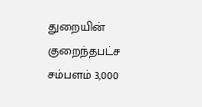துறையின் குறைந்தபட்ச சம்பளம் 3,000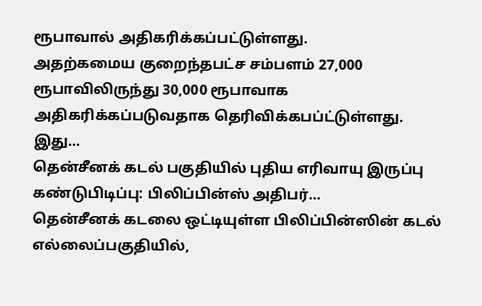ரூபாவால் அதிகரிக்கப்பட்டுள்ளது.
அதற்கமைய குறைந்தபட்ச சம்பளம் 27,000 ரூபாவிலிருந்து 30,000 ரூபாவாக அதிகரிக்கப்படுவதாக தெரிவிக்கபப்ட்டுள்ளது.
இது…
தென்சீனக் கடல் பகுதியில் புதிய எரிவாயு இருப்பு கண்டுபிடிப்பு: பிலிப்பின்ஸ் அதிபர்…
தென்சீனக் கடலை ஒட்டியுள்ள பிலிப்பின்ஸின் கடல் எல்லைப்பகுதியில்,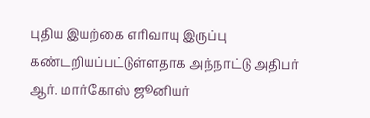புதிய இயற்கை எரிவாயு இருப்பு கண்டறியப்பட்டுள்ளதாக அந்நாட்டு அதிபர் ஆர். மார்கோஸ் ஜூனியர்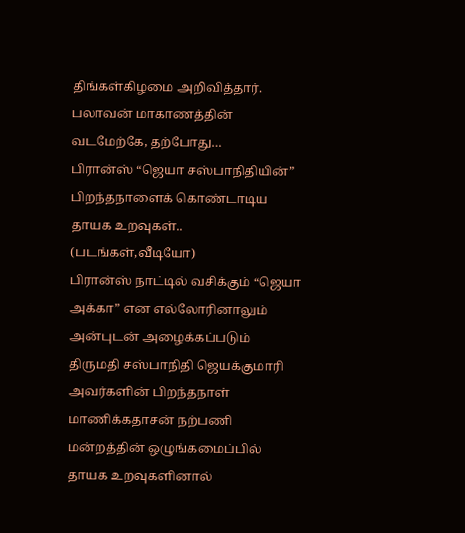திங்கள்கிழமை அறிவித்தார்.
பலாவன் மாகாணத்தின் வடமேற்கே, தற்போது…
பிரான்ஸ் “ஜெயா சஸ்பாநிதியின்” பிறந்தநாளைக் கொண்டாடிய தாயக உறவுகள்.. (படங்கள்,வீடியோ)
பிரான்ஸ் நாட்டில் வசிக்கும் “ஜெயா அக்கா” என எல்லோரினாலும் அன்புடன் அழைக்கப்படும் திருமதி சஸ்பாநிதி ஜெயக்குமாரி அவர்களின் பிறந்தநாள் மாணிக்கதாசன் நற்பணி மன்றத்தின் ஒழுங்கமைப்பில் தாயக உறவுகளினால்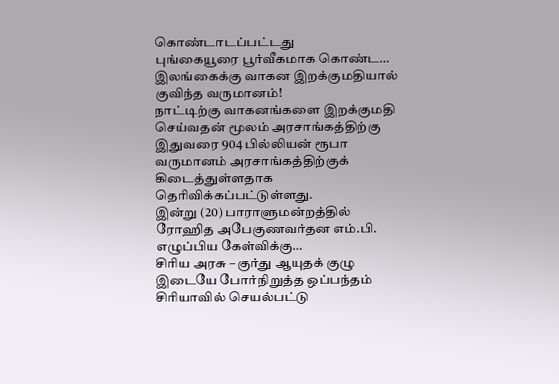கொண்டாடப்பட்டது
புங்கையூரை பூர்வீகமாக கொண்ட…
இலங்கைக்கு வாகன இறக்குமதியால் குவிந்த வருமானம்!
நாட்டிற்கு வாகனங்களை இறக்குமதி செய்வதன் மூலம் அரசாங்கத்திற்கு இதுவரை 904 பில்லியன் ரூபா வருமானம் அரசாங்கத்திற்குக் கிடைத்துள்ளதாக தெரிவிக்கப்பட்டுள்ளது.
இன்று (20) பாராளுமன்றத்தில் ரோஹித அபேகுணவர்தன எம்.பி. எழுப்பிய கேள்விக்கு…
சிரிய அரசு – குர்து ஆயுதக் குழு இடையே போர்நிறுத்த ஒப்பந்தம்
சிரியாவில் செயல்பட்டு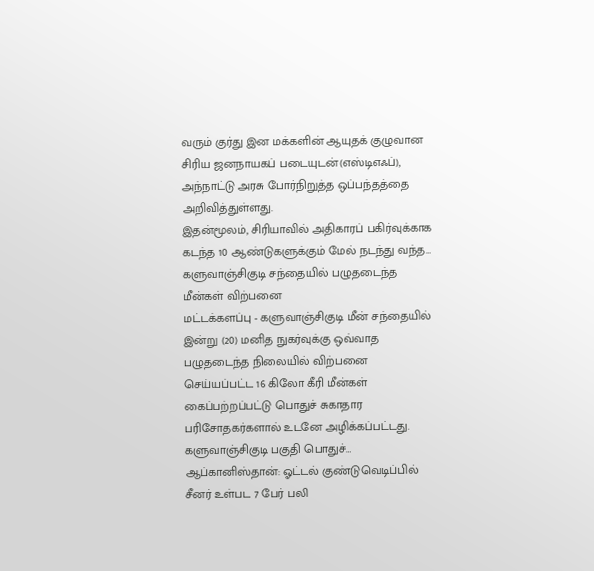வரும் குர்து இன மக்களின் ஆயுதக் குழுவான சிரிய ஜனநாயகப் படையுடன்(எஸ்டிஎஃப்), அந்நாட்டு அரசு போர்நிறுத்த ஒப்பந்தத்தை அறிவித்துள்ளது.
இதன்மூலம், சிரியாவில் அதிகாரப் பகிர்வுக்காக கடந்த 10 ஆண்டுகளுக்கும் மேல் நடந்து வந்த…
களுவாஞ்சிகுடி சந்தையில் பழுதடைந்த மீன்கள் விற்பனை
மட்டக்களப்பு - களுவாஞ்சிகுடி மீன் சந்தையில் இன்று (20) மனித நுகர்வுக்கு ஒவ்வாத பழுதடைந்த நிலையில் விற்பனை செய்யப்பட்ட 16 கிலோ கீரி மீன்கள் கைப்பற்றப்பட்டு பொதுச் சுகாதார பரிசோதகர்களால் உடனே அழிக்கப்பட்டது.
களுவாஞ்சிகுடி பகுதி பொதுச்…
ஆப்கானிஸ்தான்: ஓட்டல் குண்டுவெடிப்பில் சீனர் உள்பட 7 பேர் பலி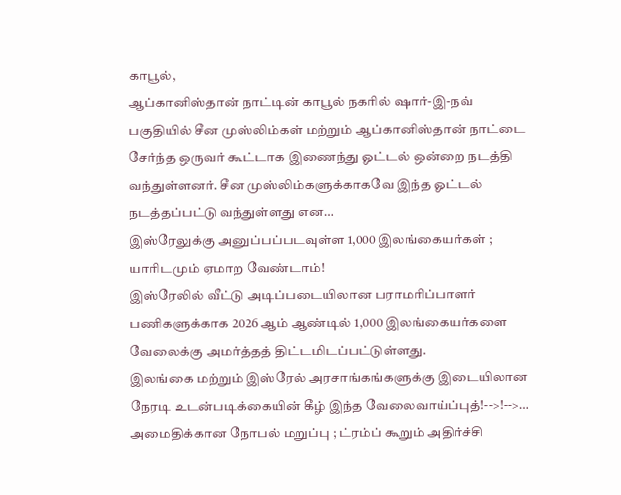காபூல்,
ஆப்கானிஸ்தான் நாட்டின் காபூல் நகரில் ஷார்-இ-நவ் பகுதியில் சீன முஸ்லிம்கள் மற்றும் ஆப்கானிஸ்தான் நாட்டை சேர்ந்த ஒருவர் கூட்டாக இணைந்து ஓட்டல் ஒன்றை நடத்தி வந்துள்ளனர். சீன முஸ்லிம்களுக்காகவே இந்த ஓட்டல் நடத்தப்பட்டு வந்துள்ளது என…
இஸ்ரேலுக்கு அனுப்பப்படவுள்ள 1,000 இலங்கையர்கள் ; யாரிடமும் ஏமாற வேண்டாம்!
இஸ்ரேலில் வீட்டு அடிப்படையிலான பராமரிப்பாளர் பணிகளுக்காக 2026 ஆம் ஆண்டில் 1,000 இலங்கையர்களை வேலைக்கு அமர்த்தத் திட்டமிடப்பட்டுள்ளது.
இலங்கை மற்றும் இஸ்ரேல் அரசாங்கங்களுக்கு இடையிலான நேரடி உடன்படிக்கையின் கீழ் இந்த வேலைவாய்ப்புத்!-->!-->…
அமைதிக்கான நோபல் மறுப்பு ; ட்ரம்ப் கூறும் அதிர்ச்சி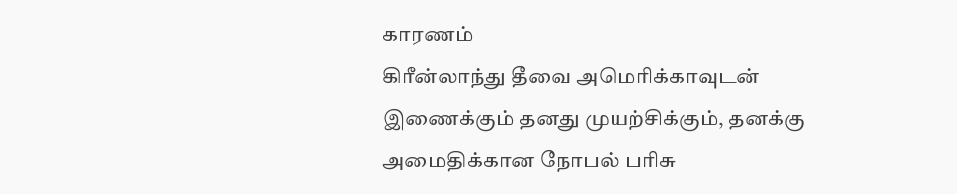காரணம்
கிரீன்லாந்து தீவை அமெரிக்காவுடன் இணைக்கும் தனது முயற்சிக்கும், தனக்கு அமைதிக்கான நோபல் பரிசு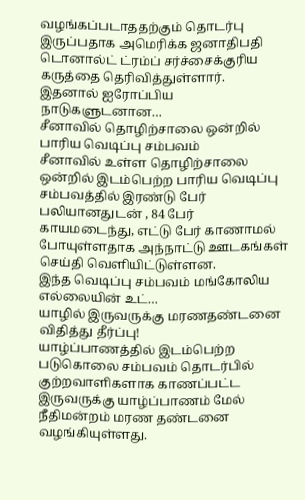வழங்கப்படாததற்கும் தொடர்பு இருப்பதாக அமெரிக்க ஜனாதிபதி டொனால்ட் ட்ரம்ப் சர்ச்சைக்குரிய கருத்தை தெரிவித்துள்ளார்.
இதனால் ஐரோப்பிய நாடுகளுடனான…
சீனாவில் தொழிற்சாலை ஒன்றில் பாரிய வெடிப்பு சம்பவம்
சீனாவில் உள்ள தொழிற்சாலை ஒன்றில் இடம்பெற்ற பாரிய வெடிப்பு சம்பவத்தில் இரண்டு பேர் பலியானதுடன் , 84 பேர் காயமடைந்து, எட்டு பேர் காணாமல் போயுள்ளதாக அந்நாட்டு ஊடகங்கள் செய்தி வெளியிட்டுள்ளன.
இந்த வெடிப்பு சம்பவம் மங்கோலிய எல்லையின் உட்…
யாழில் இருவருக்கு மரணதண்டனை விதித்து தீர்ப்பு!
யாழ்ப்பாணத்தில் இடம்பெற்ற படுகொலை சம்பவம் தொடர்பில் குற்றவாளிகளாக காணப்பட்ட இருவருக்கு யாழ்ப்பாணம் மேல் நீதிமன்றம் மரண தண்டனை வழங்கியுள்ளது.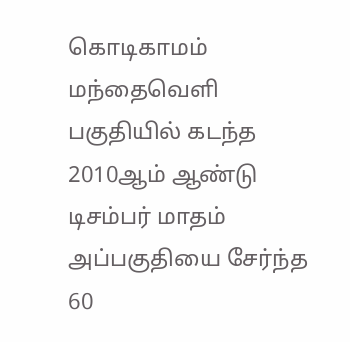கொடிகாமம் மந்தைவெளி பகுதியில் கடந்த 2010ஆம் ஆண்டு டிசம்பர் மாதம் அப்பகுதியை சேர்ந்த 60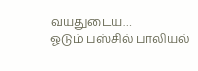வயதுடைய…
ஓடும் பஸ்சில் பாலியல்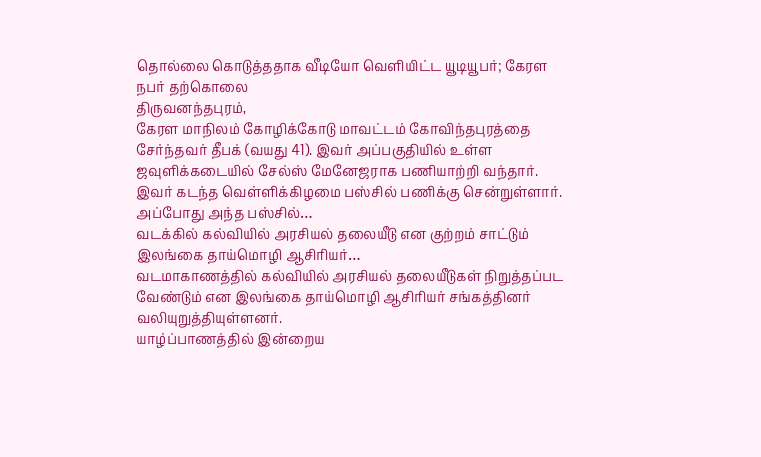தொல்லை கொடுத்ததாக வீடியோ வெளியிட்ட யூடியூபர்; கேரள நபர் தற்கொலை
திருவனந்தபுரம்,
கேரள மாநிலம் கோழிக்கோடு மாவட்டம் கோவிந்தபுரத்தை சேர்ந்தவர் தீபக் (வயது 41). இவர் அப்பகுதியில் உள்ள ஜவுளிக்கடையில் சேல்ஸ் மேனேஜராக பணியாற்றி வந்தார். இவர் கடந்த வெள்ளிக்கிழமை பஸ்சில் பணிக்கு சென்றுள்ளார்.
அப்போது அந்த பஸ்சில்…
வடக்கில் கல்வியில் அரசியல் தலையீடு என குற்றம் சாட்டும் இலங்கை தாய்மொழி ஆசிரியர்…
வடமாகாணத்தில் கல்வியில் அரசியல் தலையீடுகள் நிறுத்தப்பட வேண்டும் என இலங்கை தாய்மொழி ஆசிரியர் சங்கத்தினர் வலியுறுத்தியுள்ளனர்.
யாழ்ப்பாணத்தில் இன்றைய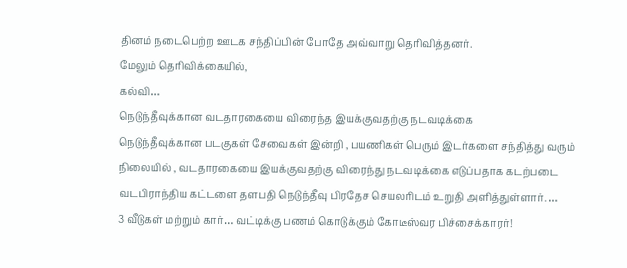தினம் நடைபெற்ற ஊடக சந்திப்பின் போதே அவ்வாறு தெரிவித்தனர்.
மேலும் தெரிவிக்கையில்,
கல்வி…
நெடுந்தீவுக்கான வடதாரகையை விரைந்த இயக்குவதற்கு நடவடிக்கை
நெடுந்தீவுக்கான படகுகள் சேவைகள் இன்றி , பயணிகள் பெரும் இடர்களை சந்தித்து வரும் நிலையில் , வடதாரகையை இயக்குவதற்கு விரைந்து நடவடிக்கை எடுப்பதாக கடற்படை வடபிராந்திய கட்டளை தளபதி நெடுந்தீவு பிரதேச செயலரிடம் உறுதி அளித்துள்ளார். …
3 வீடுகள் மற்றும் கார்… வட்டிக்கு பணம் கொடுக்கும் கோடீஸ்வர பிச்சைக்காரர்!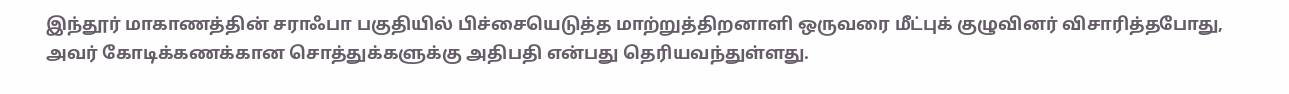இந்தூர் மாகாணத்தின் சராஃபா பகுதியில் பிச்சையெடுத்த மாற்றுத்திறனாளி ஒருவரை மீட்புக் குழுவினர் விசாரித்தபோது, அவர் கோடிக்கணக்கான சொத்துக்களுக்கு அதிபதி என்பது தெரியவந்துள்ளது.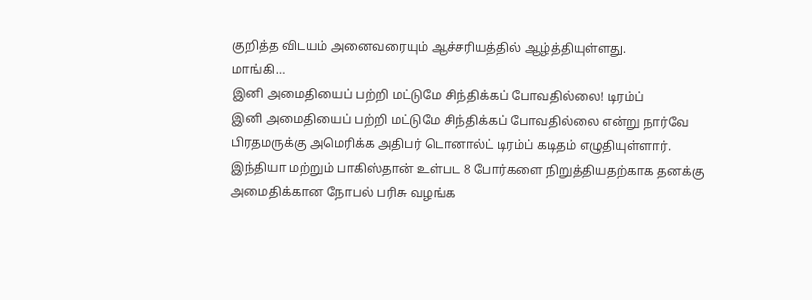குறித்த விடயம் அனைவரையும் ஆச்சரியத்தில் ஆழ்த்தியுள்ளது.
மாங்கி…
இனி அமைதியைப் பற்றி மட்டுமே சிந்திக்கப் போவதில்லை! டிரம்ப்
இனி அமைதியைப் பற்றி மட்டுமே சிந்திக்கப் போவதில்லை என்று நார்வே பிரதமருக்கு அமெரிக்க அதிபர் டொனால்ட் டிரம்ப் கடிதம் எழுதியுள்ளார்.
இந்தியா மற்றும் பாகிஸ்தான் உள்பட 8 போர்களை நிறுத்தியதற்காக தனக்கு அமைதிக்கான நோபல் பரிசு வழங்க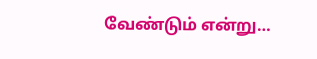வேண்டும் என்று…